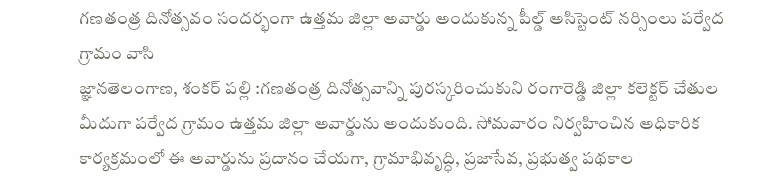గణతంత్ర దినోత్సవం సందర్భంగా ఉత్తమ జిల్లా అవార్డు అందుకున్న పీల్డ్ అసిస్టెంట్ నర్సింలు పర్వేద గ్రామం వాసి
జ్ఞానతెలంగాణ, శంకర్ పల్లి :గణతంత్ర దినోత్సవాన్ని పురస్కరించుకుని రంగారెడ్డి జిల్లా కలెక్టర్ చేతుల మీదుగా పర్వేద గ్రామం ఉత్తమ జిల్లా అవార్డును అందుకుంది. సోమవారం నిర్వహించిన అధికారిక కార్యక్రమంలో ఈ అవార్డును ప్రదానం చేయగా, గ్రామాభివృద్ధి, ప్రజాసేవ, ప్రభుత్వ పథకాల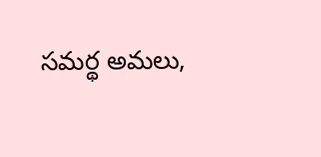సమర్థ అమలు,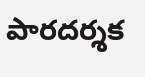పారదర్శక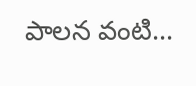పాలన వంటి...